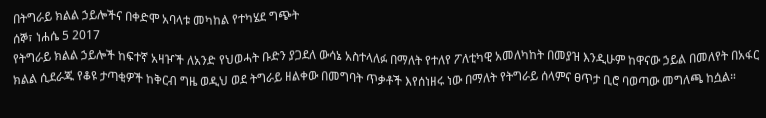በትግራይ ክልል ኃይሎችና በቀድሞ አባላቱ መካከል የተካሄደ ግጭት
ሰኞ፣ ነሐሴ 5 2017
የትግራይ ክልል ኃይሎች ከፍተኛ አዛዦች ለአንድ የህወሓት ቡድን ያጋደለ ውሳኔ አስተላለፉ በማለት የተለየ ፖለቲካዊ አመለካከት በመያዝ እንዲሁም ከዋናው ኃይል በመለየት በአፋር ክልል ሲደራጁ የቆዩ ታጣቂዎች ከቅርብ ግዜ ወዲህ ወደ ትግራይ ዘልቀው በመግባት ጥቃቶች እየሰነዘሩ ነው በማለት የትግራይ ሰላምና ፀጥታ ቢሮ ባወጣው መግለጫ ከሷል።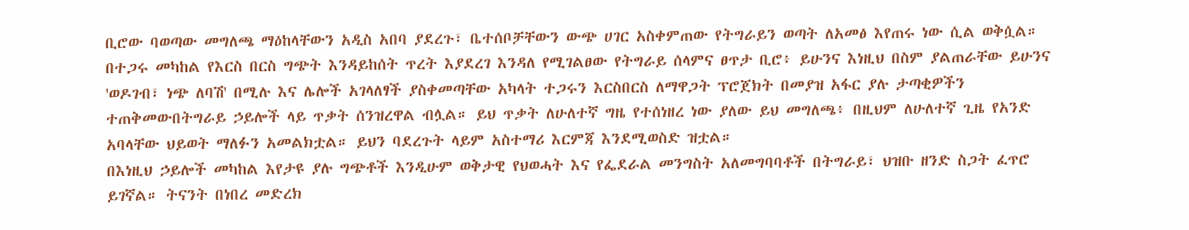ቢሮው ባወጣው መግለጫ ማዕከላቸውን አዲስ አበባ ያደረጉ፣ ቤተሰቦቻቸውን ውጭ ሀገር አስቀምጠው የትግራይን ወጣት ለአመፅ እየጠሩ ነው ሲል ወቅሷል። በተጋሩ መካከል የእርስ በርስ ግጭት እንዳይከሰት ጥረት እያደረገ እንዳለ የሚገልፀው የትግራይ ሰላምና ፀጥታ ቢሮ፥ ይሁንና እነዚህ በስም ያልጠራቸው ይሁንና 'ወዶገብ፣ ነጭ ለባሽ' በሚሉ እና ሌሎች አገላለፃች ያስቀመጣቸው አካላት ተጋሩን እርስበርስ ለማዋጋት ፕሮጀክት በመያዝ አፋር ያሉ ታጣቂዎችን ተጠቅመውበትግራይ ኃይሎች ላይ ጥቃት ሰንዝረዋል ብሏል። ይህ ጥቃት ለሁለተኛ ግዜ የተሰነዘረ ነው ያለው ይህ መግለጫ፥ በዚህም ለሁለተኛ ጊዜ የአንድ አባላቸው ህይወት ማለፉን አመልክቷል። ይህን ባደረጉት ላይም አስተማሪ እርምጃ እንደሚወስድ ዝቷል።
በእነዚህ ኃይሎች መካከል እየታዩ ያሉ ግጭቶች እንዲሁም ወቅታዊ የህወሓት እና የፌደራል መንግስት አለመግባባቶች በትግራይ፣ ህዝቡ ዘንድ ስጋት ፈጥሮ ይገኛል። ትናንት በነበረ መድረክ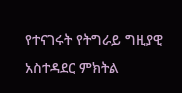የተናገሩት የትግራይ ግዚያዊ አስተዳደር ምክትል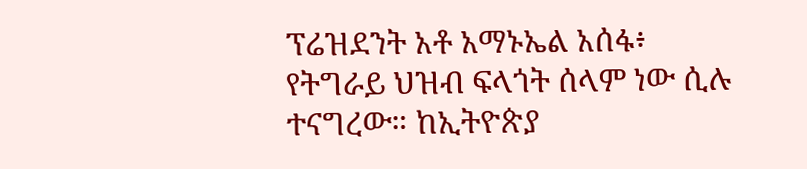ፕሬዝደንት አቶ አማኑኤል አሰፋ፥ የትግራይ ህዝብ ፍላጎት ሰላም ነው ሲሉ ተናግረው። ከኢትዮጵያ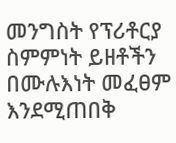መንግስት የፕሪቶርያ ስምምነት ይዘቶችን በሙሉእነት መፈፀም እንደሚጠበቅ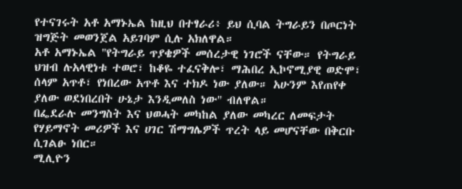የተናገሩት አቶ አማኑኤል ከዚህ በተፃራሪ፥ ይህ ሲባል ትግራይን በጦርነት ዝግጅት መወንጀል አይገባም ሲሉ አክለዋል።
አቶ አማኑኤል "የትግራይ ጥያቄዎች መሰረታዊ ነገሮች ናቸው። የትግራይ ህዝብ ሉአላዊነቱ ተወሮ፣ ከቆዬ ተፈናቅሎ፣ ማሕበረ ኢኮኖሚያዊ ወድሞ፣ ሰላም አጥቶ፣ የነበረው አጥቶ እና ተክዶ ነው ያለው። አሁንም እየጠየቀ ያለው ወደነበረበት ሁኔታ እንዲመለስ ነው" ብለዋል።
በፌደራሉ መንግስት እና ህወሓት መካከል ያለው መካረር ለመፍታት የሃይማኖት መሪዎች እና ሀገር ሽማግሌዎች ጥረት ላይ መሆናቸው በቅርቡ ሲገልፁ ነበር።
ሚሊዮን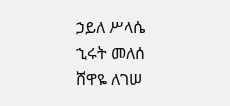ኃይለ ሥላሴ
ኂሩት መለሰ
ሸዋዬ ለገሠ